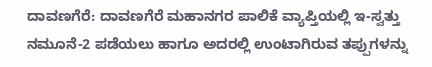ದಾವಣಗೆರೆ: ದಾವಣಗೆರೆ ಮಹಾನಗರ ಪಾಲಿಕೆ ವ್ಯಾಪ್ತಿಯಲ್ಲಿ ಇ-ಸ್ವತ್ತು ನಮೂನೆ-2 ಪಡೆಯಲು ಹಾಗೂ ಅದರಲ್ಲಿ ಉಂಟಾಗಿರುವ ತಪ್ಪುಗಳನ್ನು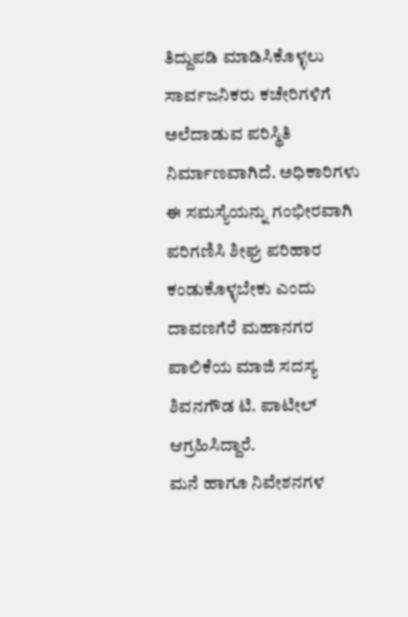ತಿದ್ದುಪಡಿ ಮಾಡಿಸಿಕೊಳ್ಳಲು ಸಾರ್ವಜನಿಕರು ಕಚೇರಿಗಳಿಗೆ ಅಲೆದಾಡುವ ಪರಿಸ್ಥಿತಿ ನಿರ್ಮಾಣವಾಗಿದೆ. ಅಧಿಕಾರಿಗಳು ಈ ಸಮಸ್ಯೆಯನ್ನು ಗಂಭೀರವಾಗಿ ಪರಿಗಣಿಸಿ ಶೀಘ್ರ ಪರಿಹಾರ ಕಂಡುಕೊಳ್ಳಬೇಕು ಎಂದು ದಾವಣಗೆರೆ ಮಹಾನಗರ ಪಾಲಿಕೆಯ ಮಾಜಿ ಸದಸ್ಯ ಶಿವನಗೌಡ ಟಿ. ಪಾಟೀಲ್ ಆಗ್ರಹಿಸಿದ್ದಾರೆ.
ಮನೆ ಹಾಗೂ ನಿವೇಶನಗಳ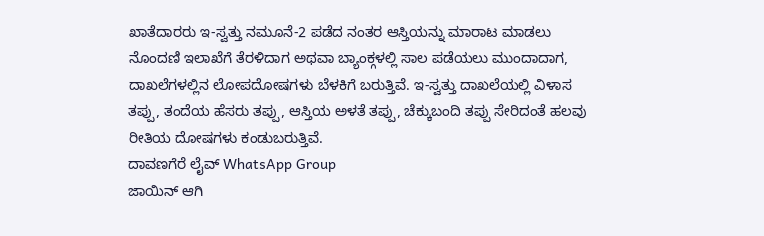ಖಾತೆದಾರರು ಇ-ಸ್ವತ್ತು ನಮೂನೆ-2 ಪಡೆದ ನಂತರ ಆಸ್ತಿಯನ್ನು ಮಾರಾಟ ಮಾಡಲು ನೊಂದಣಿ ಇಲಾಖೆಗೆ ತೆರಳಿದಾಗ ಅಥವಾ ಬ್ಯಾಂಕ್ಗಳಲ್ಲಿ ಸಾಲ ಪಡೆಯಲು ಮುಂದಾದಾಗ, ದಾಖಲೆಗಳಲ್ಲಿನ ಲೋಪದೋಷಗಳು ಬೆಳಕಿಗೆ ಬರುತ್ತಿವೆ. ಇ-ಸ್ವತ್ತು ದಾಖಲೆಯಲ್ಲಿ ವಿಳಾಸ ತಪ್ಪು, ತಂದೆಯ ಹೆಸರು ತಪ್ಪು, ಆಸ್ತಿಯ ಅಳತೆ ತಪ್ಪು, ಚೆಕ್ಕುಬಂದಿ ತಪ್ಪು ಸೇರಿದಂತೆ ಹಲವು ರೀತಿಯ ದೋಷಗಳು ಕಂಡುಬರುತ್ತಿವೆ.
ದಾವಣಗೆರೆ ಲೈವ್ WhatsApp Group
ಜಾಯಿನ್ ಆಗಿ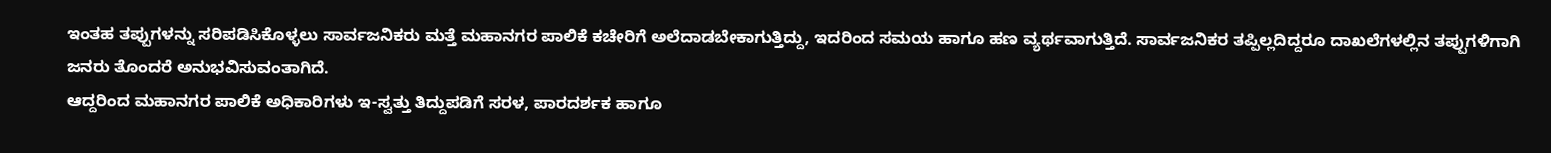ಇಂತಹ ತಪ್ಪುಗಳನ್ನು ಸರಿಪಡಿಸಿಕೊಳ್ಳಲು ಸಾರ್ವಜನಿಕರು ಮತ್ತೆ ಮಹಾನಗರ ಪಾಲಿಕೆ ಕಚೇರಿಗೆ ಅಲೆದಾಡಬೇಕಾಗುತ್ತಿದ್ದು, ಇದರಿಂದ ಸಮಯ ಹಾಗೂ ಹಣ ವ್ಯರ್ಥವಾಗುತ್ತಿದೆ. ಸಾರ್ವಜನಿಕರ ತಪ್ಪಿಲ್ಲದಿದ್ದರೂ ದಾಖಲೆಗಳಲ್ಲಿನ ತಪ್ಪುಗಳಿಗಾಗಿ ಜನರು ತೊಂದರೆ ಅನುಭವಿಸುವಂತಾಗಿದೆ.
ಆದ್ದರಿಂದ ಮಹಾನಗರ ಪಾಲಿಕೆ ಅಧಿಕಾರಿಗಳು ಇ-ಸ್ವತ್ತು ತಿದ್ದುಪಡಿಗೆ ಸರಳ, ಪಾರದರ್ಶಕ ಹಾಗೂ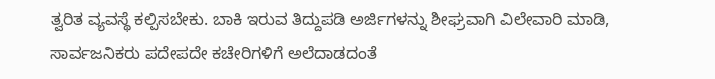ತ್ವರಿತ ವ್ಯವಸ್ಥೆ ಕಲ್ಪಿಸಬೇಕು. ಬಾಕಿ ಇರುವ ತಿದ್ದುಪಡಿ ಅರ್ಜಿಗಳನ್ನು ಶೀಘ್ರವಾಗಿ ವಿಲೇವಾರಿ ಮಾಡಿ, ಸಾರ್ವಜನಿಕರು ಪದೇಪದೇ ಕಚೇರಿಗಳಿಗೆ ಅಲೆದಾಡದಂತೆ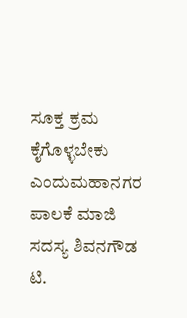ಸೂಕ್ತ ಕ್ರಮ ಕೈಗೊಳ್ಳಬೇಕು ಎಂದುಮಹಾನಗರ ಪಾಲಕೆ ಮಾಜಿ ಸದಸ್ಯ ಶಿವನಗೌಡ ಟಿ.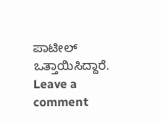ಪಾಟೀಲ್ ಒತ್ತಾಯಿಸಿದ್ದಾರೆ.
Leave a comment